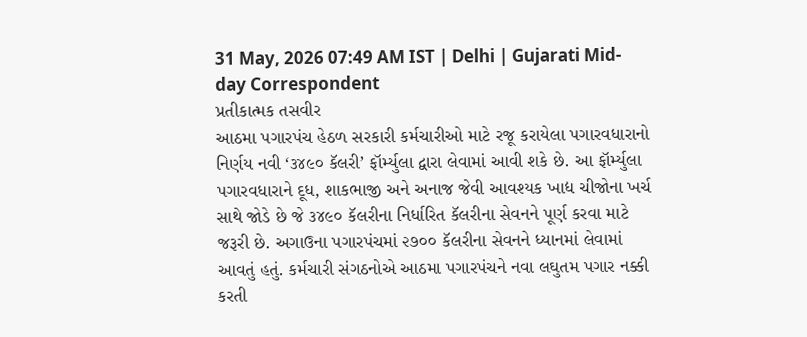31 May, 2026 07:49 AM IST | Delhi | Gujarati Mid-day Correspondent
પ્રતીકાત્મક તસવીર
આઠમા પગારપંચ હેઠળ સરકારી કર્મચારીઓ માટે રજૂ કરાયેલા પગારવધારાનો નિર્ણય નવી ‘૩૪૯૦ કૅલરી’ ફૉર્મ્યુલા દ્વારા લેવામાં આવી શકે છે. આ ફૉર્મ્યુલા પગારવધારાને દૂધ, શાકભાજી અને અનાજ જેવી આવશ્યક ખાદ્ય ચીજોના ખર્ચ સાથે જોડે છે જે ૩૪૯૦ કૅલરીના નિર્ધારિત કૅલરીના સેવનને પૂર્ણ કરવા માટે જરૂરી છે. અગાઉના પગારપંચમાં ૨૭૦૦ કૅલરીના સેવનને ધ્યાનમાં લેવામાં આવતું હતું. કર્મચારી સંગઠનોએ આઠમા પગારપંચને નવા લઘુતમ પગાર નક્કી કરતી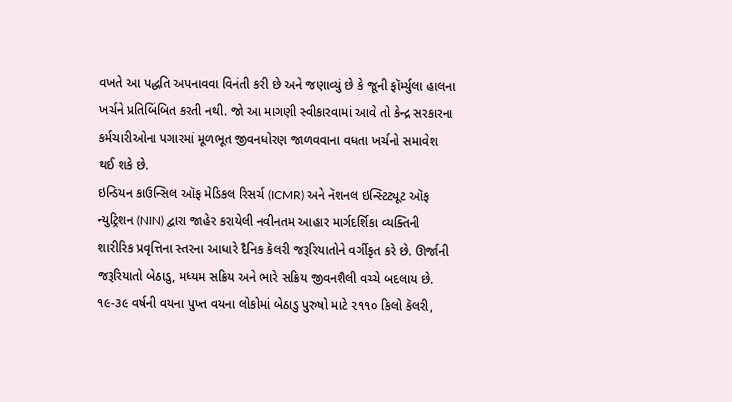વખતે આ પદ્ધતિ અપનાવવા વિનંતી કરી છે અને જણાવ્યું છે કે જૂની ફૉર્મ્યુલા હાલના ખર્ચને પ્રતિબિંબિત કરતી નથી. જો આ માગણી સ્વીકારવામાં આવે તો કેન્દ્ર સરકારના કર્મચારીઓના પગારમાં મૂળભૂત જીવનધોરણ જાળવવાના વધતા ખર્ચનો સમાવેશ થઈ શકે છે.
ઇન્ડિયન કાઉન્સિલ ઑફ મેડિકલ રિસર્ચ (ICMR) અને નૅશનલ ઇન્સ્ટિટ્યૂટ ઑફ ન્યુટ્રિશન (NIN) દ્વારા જાહેર કરાયેલી નવીનતમ આહાર માર્ગદર્શિકા વ્યક્તિની શારીરિક પ્રવૃત્તિના સ્તરના આધારે દૈનિક કૅલરી જરૂરિયાતોને વર્ગીકૃત કરે છે. ઊર્જાની જરૂરિયાતો બેઠાડુ, મધ્યમ સક્રિય અને ભારે સક્રિય જીવનશૈલી વચ્ચે બદલાય છે.
૧૯-૩૯ વર્ષની વયના પુખ્ત વયના લોકોમાં બેઠાડુ પુરુષો માટે ૨૧૧૦ કિલો કૅલરી,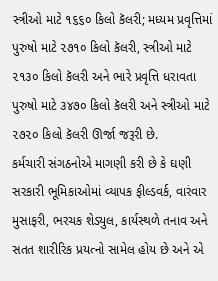સ્ત્રીઓ માટે ૧૬૬૦ કિલો કૅલરી; મધ્યમ પ્રવૃત્તિમાં પુરુષો માટે ૨૭૧૦ કિલો કૅલરી, સ્ત્રીઓ માટે ૨૧૩૦ કિલો કૅલરી અને ભારે પ્રવૃત્તિ ધરાવતા પુરુષો માટે ૩૪૭૦ કિલો કૅલરી અને સ્ત્રીઓ માટે ૨૭૨૦ કિલો કૅલરી ઊર્જા જરૂરી છે.
કર્મચારી સંગઠનોએ માગણી કરી છે કે ઘણી સરકારી ભૂમિકાઓમાં વ્યાપક ફીલ્ડવર્ક, વારંવાર મુસાફરી, ભરચક શેડ્યુલ, કાર્યસ્થળે તનાવ અને સતત શારીરિક પ્રયત્નો સામેલ હોય છે અને એ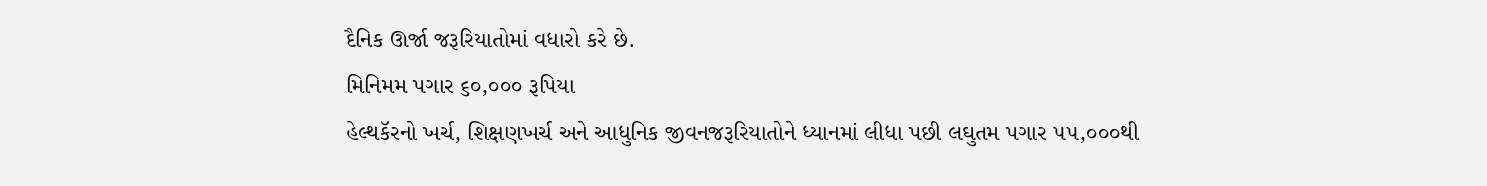દૈનિક ઊર્જા જરૂરિયાતોમાં વધારો કરે છે.
મિનિમમ પગાર ૬૦,૦૦૦ રૂપિયા
હેલ્થકૅરનો ખર્ચ, શિક્ષણખર્ચ અને આધુનિક જીવનજરૂરિયાતોને ધ્યાનમાં લીધા પછી લઘુતમ પગાર ૫૫,૦૦૦થી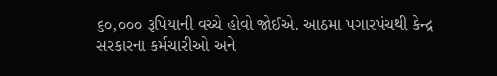૬૦,૦૦૦ રૂપિયાની વચ્ચે હોવો જોઈએ. આઠમા પગારપંચથી કેન્દ્ર સરકારના કર્મચારીઓ અને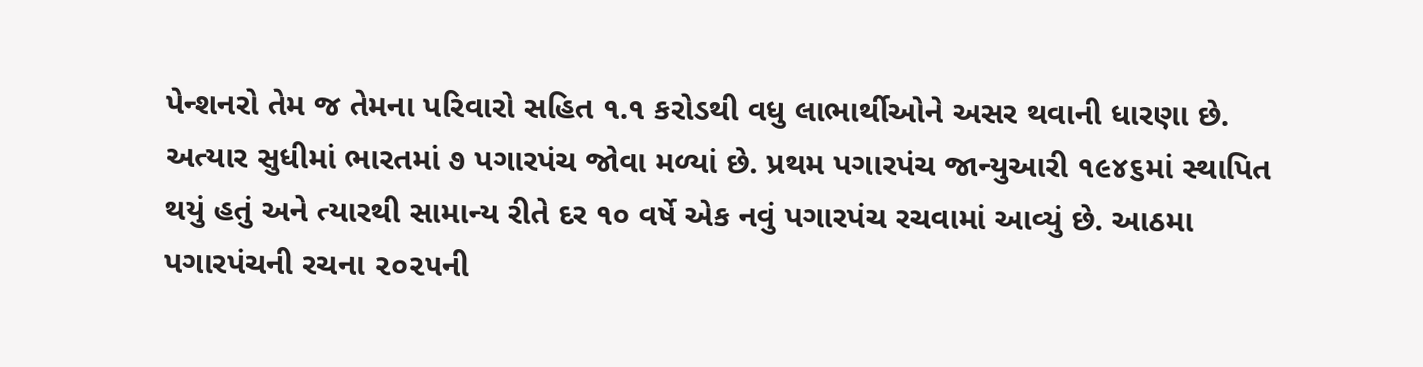પેન્શનરો તેમ જ તેમના પરિવારો સહિત ૧.૧ કરોડથી વધુ લાભાર્થીઓને અસર થવાની ધારણા છે. અત્યાર સુધીમાં ભારતમાં ૭ પગારપંચ જોવા મળ્યાં છે. પ્રથમ પગારપંચ જાન્યુઆરી ૧૯૪૬માં સ્થાપિત થયું હતું અને ત્યારથી સામાન્ય રીતે દર ૧૦ વર્ષે એક નવું પગારપંચ રચવામાં આવ્યું છે. આઠમા પગારપંચની રચના ૨૦૨૫ની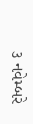૩ નવેમ્બરે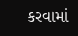કરવામાં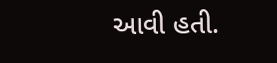આવી હતી.